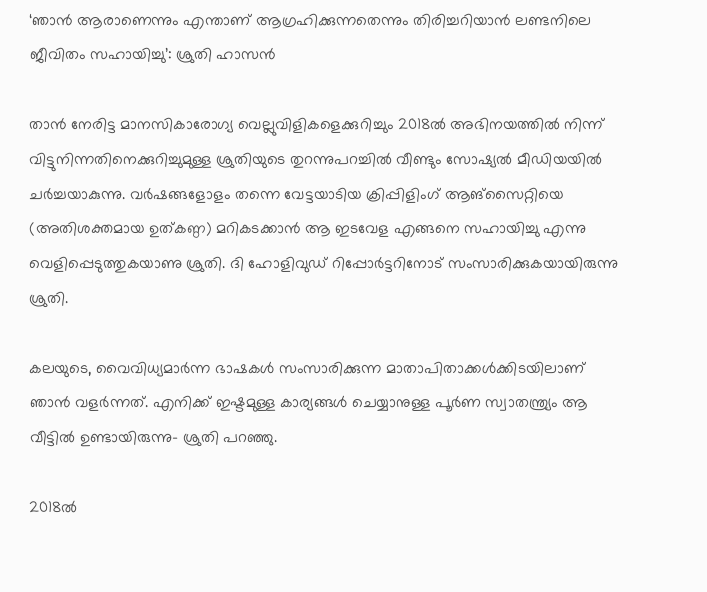‘ഞാൻ ആരാണെന്നും എന്താണ് ആഗ്രഹിക്കുന്നതെന്നും തിരിച്ചറിയാൻ ലണ്ടനിലെ ജീവിതം സഹായിച്ചു’: ശ്രുതി ഹാസൻ

താൻ നേരിട്ട മാനസികാരോഗ്യ വെല്ലുവിളികളെക്കുറിച്ചും 2018ൽ അഭിനയത്തിൽ നിന്ന് വിട്ടുനിന്നതിനെക്കുറിച്ചുമുള്ള ശ്രുതിയുടെ തുറന്നുപറച്ചിൽ വീണ്ടും സോഷ്യൽ മീഡിയയിൽ ചർച്ചയാകുന്നു. വർഷങ്ങളോളം തന്നെ വേട്ടയാടിയ ക്രിപ്പിളിംഗ് ആങ്‌സൈറ്റിയെ (അതിശക്തമായ ഉത്കണ്ഠ) മറികടക്കാൻ ആ ഇടവേള എങ്ങനെ സഹായിച്ചു എന്നു വെളിപ്പെടുത്തുകയാണു ശ്രുതി. ദി ഹോളിവുഡ് റിപ്പോർട്ടറിനോട് സംസാരിക്കുകയായിരുന്നു ശ്രുതി.

കലയുടെ, വൈവിധ്യമാർന്ന ഭാഷകൾ സംസാരിക്കുന്ന മാതാപിതാക്കൾക്കിടയിലാണ് ഞാൻ വളർന്നത്. എനിക്ക് ഇഷ്ടമുള്ള കാര്യങ്ങൾ ചെയ്യാനുള്ള പൂർണ സ്വാതന്ത്ര്യം ആ വീട്ടിൽ ഉണ്ടായിരുന്നു- ശ്രുതി പറഞ്ഞു.

2018ൽ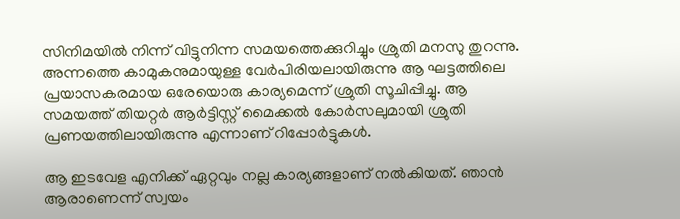സിനിമയിൽ നിന്ന് വിട്ടുനിന്ന സമയത്തെക്കുറിച്ചും ശ്രുതി മനസു തുറന്നു. അന്നത്തെ കാമുകനുമായുള്ള വേർപിരിയലായിരുന്നു ആ ഘട്ടത്തിലെ പ്രയാസകരമായ ഒരേയൊരു കാര്യമെന്ന് ശ്രുതി സൂചിപ്പിച്ചു. ആ സമയത്ത് തിയറ്റർ ആർട്ടിസ്റ്റ് മൈക്കൽ കോർസലുമായി ശ്രുതി പ്രണയത്തിലായിരുന്നു എന്നാണ് റിപ്പോർട്ടുകൾ.

ആ ഇടവേള എനിക്ക് ഏറ്റവും നല്ല കാര്യങ്ങളാണ് നൽകിയത്. ഞാൻ ആരാണെന്ന് സ്വയം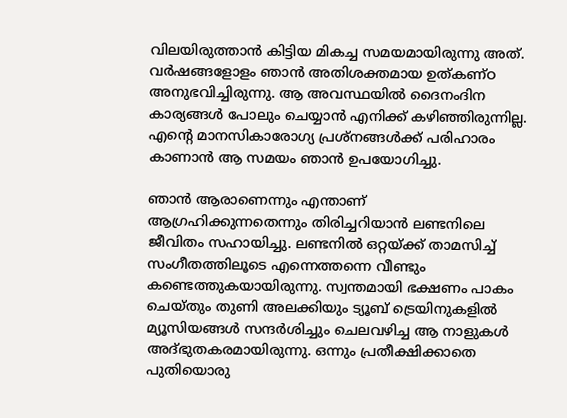വിലയിരുത്താൻ കിട്ടിയ മികച്ച സമയമായിരുന്നു അത്. വർഷങ്ങളോളം ഞാൻ അതിശക്തമായ ഉത്കണ്ഠ അനുഭവിച്ചിരുന്നു. ആ അവസ്ഥയിൽ ദൈനംദിന കാര്യങ്ങൾ പോലും ചെയ്യാൻ എനിക്ക് കഴിഞ്ഞിരുന്നില്ല. എന്‍റെ മാനസികാരോഗ്യ പ്രശ്നങ്ങൾക്ക് പരിഹാരം കാണാൻ ആ സമയം ഞാൻ ഉപയോഗിച്ചു.

ഞാൻ ആരാണെന്നും എന്താണ് ആഗ്രഹിക്കുന്നതെന്നും തിരിച്ചറിയാൻ ലണ്ടനിലെ ജീവിതം സഹായിച്ചു. ലണ്ടനിൽ ഒറ്റയ്ക്ക് താമസിച്ച് സംഗീതത്തിലൂടെ എന്നെത്തന്നെ വീണ്ടും കണ്ടെത്തുകയായിരുന്നു. സ്വന്തമായി ഭക്ഷണം പാകം ചെയ്തും തുണി അലക്കിയും ട്യൂബ് ട്രെയിനുകളിൽ മ്യൂസിയങ്ങൾ സന്ദർശിച്ചും ചെലവഴിച്ച ആ നാളുകൾ അദ്ഭുതകരമായിരുന്നു. ഒന്നും പ്രതീക്ഷിക്കാതെ പുതിയൊരു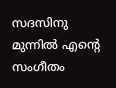സദസിനു മുന്നിൽ എന്‍റെ സംഗീതം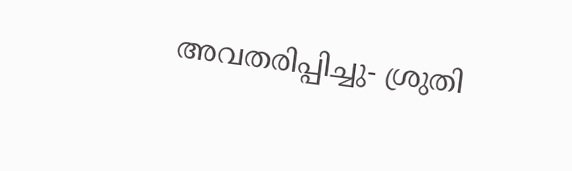അവതരിപ്പിച്ചു- ശ്രുതി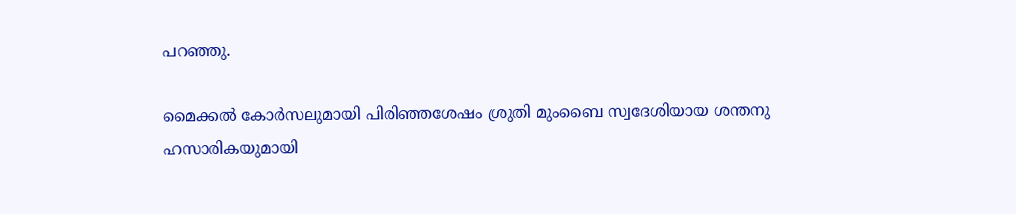പറഞ്ഞു.

മൈക്കൽ കോർസലുമായി പിരിഞ്ഞശേഷം ശ്രുതി മുംബൈ സ്വദേശിയായ ശന്തനു ഹസാരികയുമായി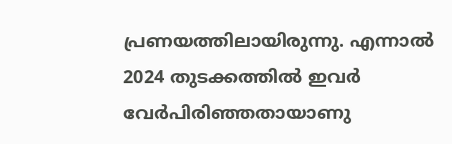പ്രണയത്തിലായിരുന്നു. എന്നാൽ 2024 തുടക്കത്തിൽ ഇവർ വേർപിരിഞ്ഞതായാണു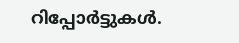റിപ്പോർട്ടുകൾ.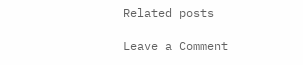Related posts

Leave a Comment